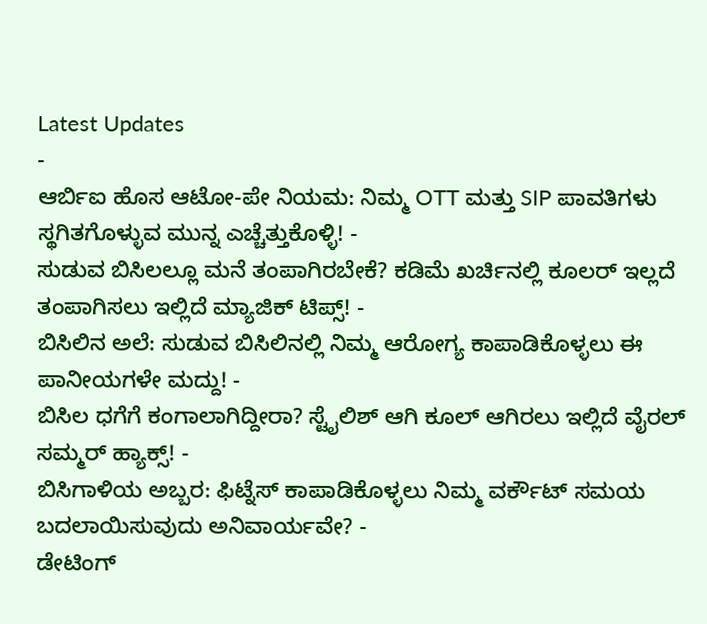Latest Updates
-
ಆರ್ಬಿಐ ಹೊಸ ಆಟೋ-ಪೇ ನಿಯಮ: ನಿಮ್ಮ OTT ಮತ್ತು SIP ಪಾವತಿಗಳು ಸ್ಥಗಿತಗೊಳ್ಳುವ ಮುನ್ನ ಎಚ್ಚೆತ್ತುಕೊಳ್ಳಿ! -
ಸುಡುವ ಬಿಸಿಲಲ್ಲೂ ಮನೆ ತಂಪಾಗಿರಬೇಕೆ? ಕಡಿಮೆ ಖರ್ಚಿನಲ್ಲಿ ಕೂಲರ್ ಇಲ್ಲದೆ ತಂಪಾಗಿಸಲು ಇಲ್ಲಿದೆ ಮ್ಯಾಜಿಕ್ ಟಿಪ್ಸ್! -
ಬಿಸಿಲಿನ ಅಲೆ: ಸುಡುವ ಬಿಸಿಲಿನಲ್ಲಿ ನಿಮ್ಮ ಆರೋಗ್ಯ ಕಾಪಾಡಿಕೊಳ್ಳಲು ಈ ಪಾನೀಯಗಳೇ ಮದ್ದು! -
ಬಿಸಿಲ ಧಗೆಗೆ ಕಂಗಾಲಾಗಿದ್ದೀರಾ? ಸ್ಟೈಲಿಶ್ ಆಗಿ ಕೂಲ್ ಆಗಿರಲು ಇಲ್ಲಿದೆ ವೈರಲ್ ಸಮ್ಮರ್ ಹ್ಯಾಕ್ಸ್! -
ಬಿಸಿಗಾಳಿಯ ಅಬ್ಬರ: ಫಿಟ್ನೆಸ್ ಕಾಪಾಡಿಕೊಳ್ಳಲು ನಿಮ್ಮ ವರ್ಕೌಟ್ ಸಮಯ ಬದಲಾಯಿಸುವುದು ಅನಿವಾರ್ಯವೇ? -
ಡೇಟಿಂಗ್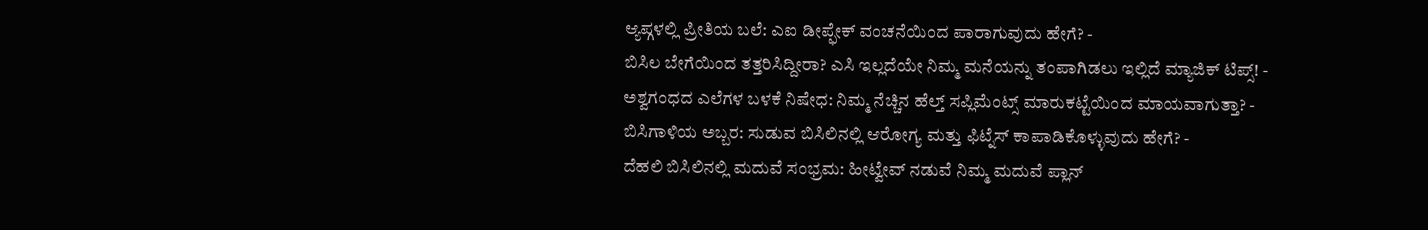ಆ್ಯಪ್ಗಳಲ್ಲಿ ಪ್ರೀತಿಯ ಬಲೆ: ಎಐ ಡೀಪ್ಫೇಕ್ ವಂಚನೆಯಿಂದ ಪಾರಾಗುವುದು ಹೇಗೆ? -
ಬಿಸಿಲ ಬೇಗೆಯಿಂದ ತತ್ತರಿಸಿದ್ದೀರಾ? ಎಸಿ ಇಲ್ಲದೆಯೇ ನಿಮ್ಮ ಮನೆಯನ್ನು ತಂಪಾಗಿಡಲು ಇಲ್ಲಿದೆ ಮ್ಯಾಜಿಕ್ ಟಿಪ್ಸ್! -
ಅಶ್ವಗಂಧದ ಎಲೆಗಳ ಬಳಕೆ ನಿಷೇಧ: ನಿಮ್ಮ ನೆಚ್ಚಿನ ಹೆಲ್ತ್ ಸಪ್ಲಿಮೆಂಟ್ಸ್ ಮಾರುಕಟ್ಟೆಯಿಂದ ಮಾಯವಾಗುತ್ತಾ? -
ಬಿಸಿಗಾಳಿಯ ಅಬ್ಬರ: ಸುಡುವ ಬಿಸಿಲಿನಲ್ಲಿ ಆರೋಗ್ಯ ಮತ್ತು ಫಿಟ್ನೆಸ್ ಕಾಪಾಡಿಕೊಳ್ಳುವುದು ಹೇಗೆ? -
ದೆಹಲಿ ಬಿಸಿಲಿನಲ್ಲಿ ಮದುವೆ ಸಂಭ್ರಮ: ಹೀಟ್ವೇವ್ ನಡುವೆ ನಿಮ್ಮ ಮದುವೆ ಪ್ಲಾನ್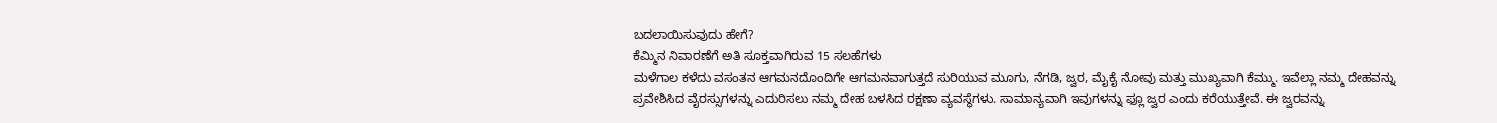ಬದಲಾಯಿಸುವುದು ಹೇಗೆ?
ಕೆಮ್ಮಿನ ನಿವಾರಣೆಗೆ ಅತಿ ಸೂಕ್ತವಾಗಿರುವ 15 ಸಲಹೆಗಳು
ಮಳೆಗಾಲ ಕಳೆದು ವಸಂತನ ಆಗಮನದೊಂದಿಗೇ ಆಗಮನವಾಗುತ್ತದೆ ಸುರಿಯುವ ಮೂಗು, ನೆಗಡಿ, ಜ್ವರ, ಮೈಕೈ ನೋವು ಮತ್ತು ಮುಖ್ಯವಾಗಿ ಕೆಮ್ಮು. ಇವೆಲ್ಲಾ ನಮ್ಮ ದೇಹವನ್ನು ಪ್ರವೇಶಿಸಿದ ವೈರಸ್ಸುಗಳನ್ನು ಎದುರಿಸಲು ನಮ್ಮ ದೇಹ ಬಳಸಿದ ರಕ್ಷಣಾ ವ್ಯವಸ್ಥೆಗಳು. ಸಾಮಾನ್ಯವಾಗಿ ಇವುಗಳನ್ನು ಫ್ಲೂ ಜ್ವರ ಎಂದು ಕರೆಯುತ್ತೇವೆ. ಈ ಜ್ವರವನ್ನು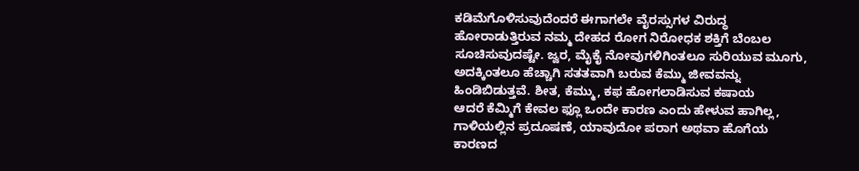ಕಡಿಮೆಗೊಳಿಸುವುದೆಂದರೆ ಈಗಾಗಲೇ ವೈರಸ್ಸುಗಳ ವಿರುದ್ಧ ಹೋರಾಡುತ್ತಿರುವ ನಮ್ಮ ದೇಹದ ರೋಗ ನಿರೋಧಕ ಶಕ್ತಿಗೆ ಬೆಂಬಲ ಸೂಚಿಸುವುದಷ್ಟೇ. ಜ್ವರ, ಮೈಕೈ ನೋವುಗಳಿಗಿಂತಲೂ ಸುರಿಯುವ ಮೂಗು, ಅದಕ್ಕಿಂತಲೂ ಹೆಚ್ಚಾಗಿ ಸತತವಾಗಿ ಬರುವ ಕೆಮ್ಮು ಜೀವವನ್ನು ಹಿಂಡಿಬಿಡುತ್ತವೆ. ಶೀತ, ಕೆಮ್ಮು, ಕಫ ಹೋಗಲಾಡಿಸುವ ಕಷಾಯ
ಆದರೆ ಕೆಮ್ಮಿಗೆ ಕೇವಲ ಫ್ಲೂ ಒಂದೇ ಕಾರಣ ಎಂದು ಹೇಳುವ ಹಾಗಿಲ್ಲ, ಗಾಳಿಯಲ್ಲಿನ ಪ್ರದೂಷಣೆ, ಯಾವುದೋ ಪರಾಗ ಅಥವಾ ಹೊಗೆಯ ಕಾರಣದ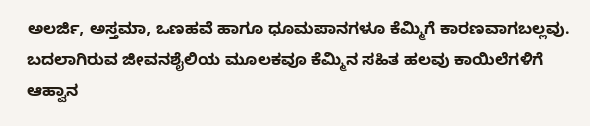ಅಲರ್ಜಿ, ಅಸ್ತಮಾ, ಒಣಹವೆ ಹಾಗೂ ಧೂಮಪಾನಗಳೂ ಕೆಮ್ಮಿಗೆ ಕಾರಣವಾಗಬಲ್ಲವು. ಬದಲಾಗಿರುವ ಜೀವನಶೈಲಿಯ ಮೂಲಕವೂ ಕೆಮ್ಮಿನ ಸಹಿತ ಹಲವು ಕಾಯಿಲೆಗಳಿಗೆ ಆಹ್ವಾನ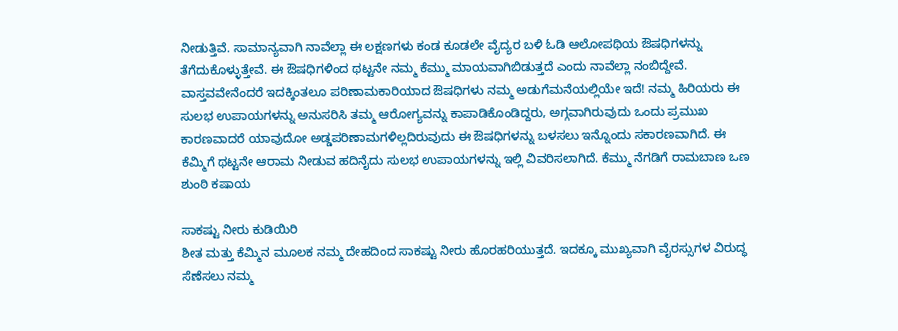ನೀಡುತ್ತಿವೆ. ಸಾಮಾನ್ಯವಾಗಿ ನಾವೆಲ್ಲಾ ಈ ಲಕ್ಷಣಗಳು ಕಂಡ ಕೂಡಲೇ ವೈದ್ಯರ ಬಳಿ ಓಡಿ ಆಲೋಪಥಿಯ ಔಷಧಿಗಳನ್ನು ತೆಗೆದುಕೊಳ್ಳುತ್ತೇವೆ. ಈ ಔಷಧಿಗಳಿಂದ ಥಟ್ಟನೇ ನಮ್ಮ ಕೆಮ್ಮು ಮಾಯವಾಗಿಬಿಡುತ್ತದೆ ಎಂದು ನಾವೆಲ್ಲಾ ನಂಬಿದ್ದೇವೆ.
ವಾಸ್ತವವೇನೆಂದರೆ ಇದಕ್ಕಿಂತಲೂ ಪರಿಣಾಮಕಾರಿಯಾದ ಔಷಧಿಗಳು ನಮ್ಮ ಅಡುಗೆಮನೆಯಲ್ಲಿಯೇ ಇದೆ! ನಮ್ಮ ಹಿರಿಯರು ಈ ಸುಲಭ ಉಪಾಯಗಳನ್ನು ಅನುಸರಿಸಿ ತಮ್ಮ ಆರೋಗ್ಯವನ್ನು ಕಾಪಾಡಿಕೊಂಡಿದ್ದರು, ಅಗ್ಗವಾಗಿರುವುದು ಒಂದು ಪ್ರಮುಖ ಕಾರಣವಾದರೆ ಯಾವುದೋ ಅಡ್ಡಪರಿಣಾಮಗಳಿಲ್ಲದಿರುವುದು ಈ ಔಷಧಿಗಳನ್ನು ಬಳಸಲು ಇನ್ನೊಂದು ಸಕಾರಣವಾಗಿದೆ. ಈ ಕೆಮ್ಮಿಗೆ ಥಟ್ಟನೇ ಆರಾಮ ನೀಡುವ ಹದಿನೈದು ಸುಲಭ ಉಪಾಯಗಳನ್ನು ಇಲ್ಲಿ ವಿವರಿಸಲಾಗಿದೆ. ಕೆಮ್ಮು ನೆಗಡಿಗೆ ರಾಮಬಾಣ ಒಣ ಶುಂಠಿ ಕಷಾಯ

ಸಾಕಷ್ಟು ನೀರು ಕುಡಿಯಿರಿ
ಶೀತ ಮತ್ತು ಕೆಮ್ಮಿನ ಮೂಲಕ ನಮ್ಮ ದೇಹದಿಂದ ಸಾಕಷ್ಟು ನೀರು ಹೊರಹರಿಯುತ್ತದೆ. ಇದಕ್ಕೂ ಮುಖ್ಯವಾಗಿ ವೈರಸ್ಸುಗಳ ವಿರುದ್ಧ ಸೆಣೆಸಲು ನಮ್ಮ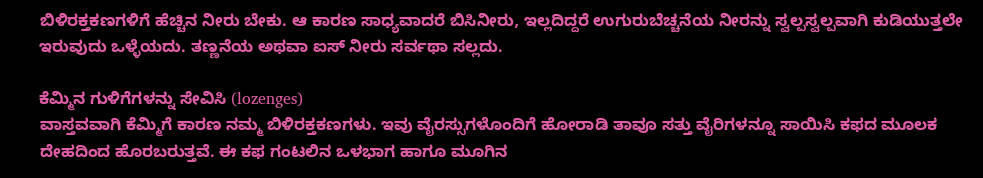ಬಿಳಿರಕ್ತಕಣಗಳಿಗೆ ಹೆಚ್ಚಿನ ನೀರು ಬೇಕು. ಆ ಕಾರಣ ಸಾಧ್ಯವಾದರೆ ಬಿಸಿನೀರು, ಇಲ್ಲದಿದ್ದರೆ ಉಗುರುಬೆಚ್ಚನೆಯ ನೀರನ್ನು ಸ್ವಲ್ಪಸ್ವಲ್ಪವಾಗಿ ಕುಡಿಯುತ್ತಲೇ ಇರುವುದು ಒಳ್ಳೆಯದು. ತಣ್ಣನೆಯ ಅಥವಾ ಐಸ್ ನೀರು ಸರ್ವಥಾ ಸಲ್ಲದು.

ಕೆಮ್ಮಿನ ಗುಳಿಗೆಗಳನ್ನು ಸೇವಿಸಿ (lozenges)
ವಾಸ್ತವವಾಗಿ ಕೆಮ್ಮಿಗೆ ಕಾರಣ ನಮ್ಮ ಬಿಳಿರಕ್ತಕಣಗಳು. ಇವು ವೈರಸ್ಸುಗಳೊಂದಿಗೆ ಹೋರಾಡಿ ತಾವೂ ಸತ್ತು ವೈರಿಗಳನ್ನೂ ಸಾಯಿಸಿ ಕಫದ ಮೂಲಕ ದೇಹದಿಂದ ಹೊರಬರುತ್ತವೆ. ಈ ಕಫ ಗಂಟಲಿನ ಒಳಭಾಗ ಹಾಗೂ ಮೂಗಿನ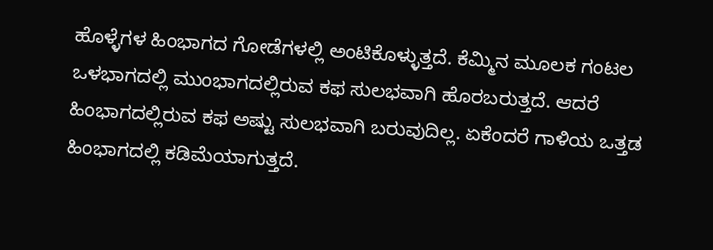ಹೊಳ್ಳೆಗಳ ಹಿಂಭಾಗದ ಗೋಡೆಗಳಲ್ಲಿ ಅಂಟಿಕೊಳ್ಳುತ್ತದೆ. ಕೆಮ್ಮಿನ ಮೂಲಕ ಗಂಟಲ ಒಳಭಾಗದಲ್ಲಿ ಮುಂಭಾಗದಲ್ಲಿರುವ ಕಫ ಸುಲಭವಾಗಿ ಹೊರಬರುತ್ತದೆ. ಆದರೆ ಹಿಂಭಾಗದಲ್ಲಿರುವ ಕಫ ಅಷ್ಟು ಸುಲಭವಾಗಿ ಬರುವುದಿಲ್ಲ. ಏಕೆಂದರೆ ಗಾಳಿಯ ಒತ್ತಡ ಹಿಂಭಾಗದಲ್ಲಿ ಕಡಿಮೆಯಾಗುತ್ತದೆ.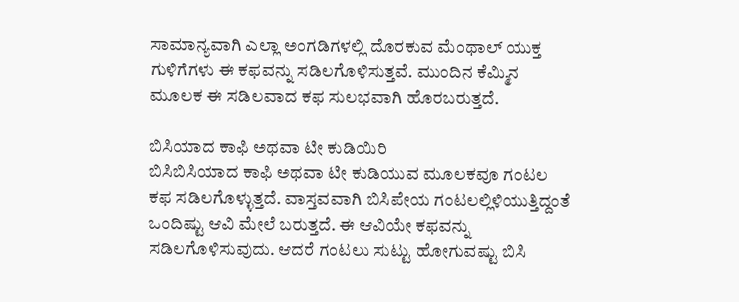ಸಾಮಾನ್ಯವಾಗಿ ಎಲ್ಲಾ ಅಂಗಡಿಗಳಲ್ಲಿ ದೊರಕುವ ಮೆಂಥಾಲ್ ಯುಕ್ತ ಗುಳಿಗೆಗಳು ಈ ಕಫವನ್ನು ಸಡಿಲಗೊಳಿಸುತ್ತವೆ. ಮುಂದಿನ ಕೆಮ್ಮಿನ ಮೂಲಕ ಈ ಸಡಿಲವಾದ ಕಫ ಸುಲಭವಾಗಿ ಹೊರಬರುತ್ತದೆ.

ಬಿಸಿಯಾದ ಕಾಫಿ ಅಥವಾ ಟೀ ಕುಡಿಯಿರಿ
ಬಿಸಿಬಿಸಿಯಾದ ಕಾಫಿ ಅಥವಾ ಟೀ ಕುಡಿಯುವ ಮೂಲಕವೂ ಗಂಟಲ ಕಫ ಸಡಿಲಗೊಳ್ಳುತ್ತದೆ. ವಾಸ್ತವವಾಗಿ ಬಿಸಿಪೇಯ ಗಂಟಲಲ್ಲಿಳಿಯುತ್ತಿದ್ದಂತೆ ಒಂದಿಷ್ಟು ಆವಿ ಮೇಲೆ ಬರುತ್ತದೆ. ಈ ಆವಿಯೇ ಕಫವನ್ನು ಸಡಿಲಗೊಳಿಸುವುದು. ಆದರೆ ಗಂಟಲು ಸುಟ್ಟು ಹೋಗುವಷ್ಟು ಬಿಸಿ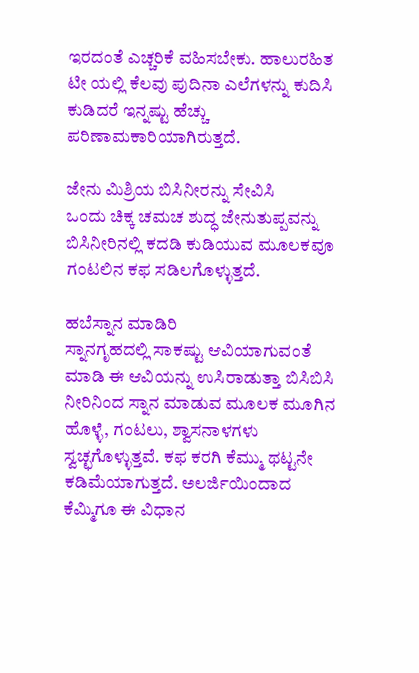ಇರದಂತೆ ಎಚ್ಚರಿಕೆ ವಹಿಸಬೇಕು. ಹಾಲುರಹಿತ ಟೀ ಯಲ್ಲಿ ಕೆಲವು ಪುದಿನಾ ಎಲೆಗಳನ್ನು ಕುದಿಸಿ ಕುಡಿದರೆ ಇನ್ನಷ್ಟು ಹೆಚ್ಚು ಪರಿಣಾಮಕಾರಿಯಾಗಿರುತ್ತದೆ.

ಜೇನು ಮಿಶ್ರಿಯ ಬಿಸಿನೀರನ್ನು ಸೇವಿಸಿ
ಒಂದು ಚಿಕ್ಕ ಚಮಚ ಶುದ್ಧ ಜೇನುತುಪ್ಪವನ್ನು ಬಿಸಿನೀರಿನಲ್ಲಿ ಕದಡಿ ಕುಡಿಯುವ ಮೂಲಕವೂ ಗಂಟಲಿನ ಕಫ ಸಡಿಲಗೊಳ್ಳುತ್ತದೆ.

ಹಬೆಸ್ನಾನ ಮಾಡಿರಿ
ಸ್ನಾನಗೃಹದಲ್ಲಿ ಸಾಕಷ್ಟು ಆವಿಯಾಗುವಂತೆ ಮಾಡಿ ಈ ಆವಿಯನ್ನು ಉಸಿರಾಡುತ್ತಾ ಬಿಸಿಬಿಸಿ ನೀರಿನಿಂದ ಸ್ನಾನ ಮಾಡುವ ಮೂಲಕ ಮೂಗಿನ ಹೊಳ್ಳೆ, ಗಂಟಲು, ಶ್ವಾಸನಾಳಗಳು ಸ್ವಚ್ಛಗೊಳ್ಳುತ್ತವೆ. ಕಫ ಕರಗಿ ಕೆಮ್ಮು ಥಟ್ಟನೇ ಕಡಿಮೆಯಾಗುತ್ತದೆ. ಅಲರ್ಜಿಯಿಂದಾದ ಕೆಮ್ಮಿಗೂ ಈ ವಿಧಾನ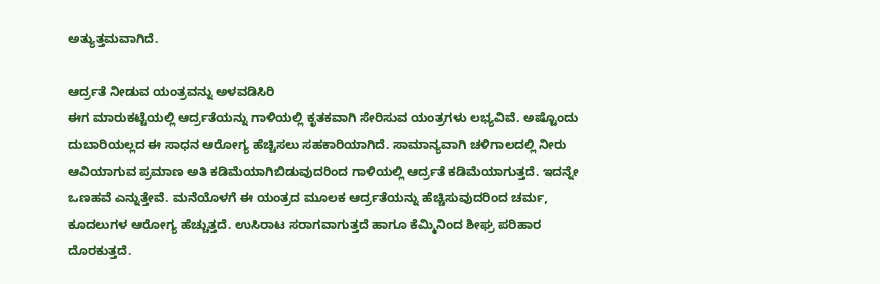ಅತ್ಯುತ್ತಮವಾಗಿದೆ.

ಆರ್ದ್ರತೆ ನೀಡುವ ಯಂತ್ರವನ್ನು ಅಳವಡಿಸಿರಿ
ಈಗ ಮಾರುಕಟ್ಟೆಯಲ್ಲಿ ಆರ್ದ್ರತೆಯನ್ನು ಗಾಳಿಯಲ್ಲಿ ಕೃತಕವಾಗಿ ಸೇರಿಸುವ ಯಂತ್ರಗಳು ಲಭ್ಯವಿವೆ. ಅಷ್ಟೊಂದು ದುಬಾರಿಯಲ್ಲದ ಈ ಸಾಧನ ಆರೋಗ್ಯ ಹೆಚ್ಚಿಸಲು ಸಹಕಾರಿಯಾಗಿದೆ. ಸಾಮಾನ್ಯವಾಗಿ ಚಳಿಗಾಲದಲ್ಲಿ ನೀರು ಆವಿಯಾಗುವ ಪ್ರಮಾಣ ಅತಿ ಕಡಿಮೆಯಾಗಿಬಿಡುವುದರಿಂದ ಗಾಳಿಯಲ್ಲಿ ಆರ್ದ್ರತೆ ಕಡಿಮೆಯಾಗುತ್ತದೆ. ಇದನ್ನೇ ಒಣಹವೆ ಎನ್ನುತ್ತೇವೆ. ಮನೆಯೊಳಗೆ ಈ ಯಂತ್ರದ ಮೂಲಕ ಆರ್ದ್ರತೆಯನ್ನು ಹೆಚ್ಚಿಸುವುದರಿಂದ ಚರ್ಮ, ಕೂದಲುಗಳ ಆರೋಗ್ಯ ಹೆಚ್ಚುತ್ತದೆ. ಉಸಿರಾಟ ಸರಾಗವಾಗುತ್ತದೆ ಹಾಗೂ ಕೆಮ್ಮಿನಿಂದ ಶೀಘ್ರ ಪರಿಹಾರ ದೊರಕುತ್ತದೆ.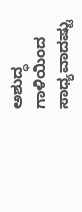ಅಶುದ್ಧ ಗಾಳಿಯಿಂದ ಸಾಧ್ಯವಾದಷ್ಟು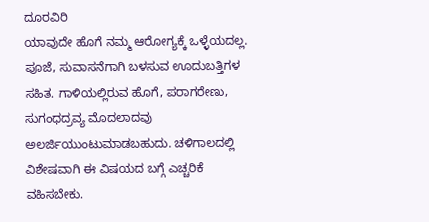ದೂರವಿರಿ
ಯಾವುದೇ ಹೊಗೆ ನಮ್ಮ ಆರೋಗ್ಯಕ್ಕೆ ಒಳ್ಳೆಯದಲ್ಲ. ಪೂಜೆ, ಸುವಾಸನೆಗಾಗಿ ಬಳಸುವ ಊದುಬತ್ತಿಗಳ ಸಹಿತ. ಗಾಳಿಯಲ್ಲಿರುವ ಹೊಗೆ, ಪರಾಗರೇಣು, ಸುಗಂಧದ್ರವ್ಯ ಮೊದಲಾದವು ಅಲರ್ಜಿಯುಂಟುಮಾಡಬಹುದು. ಚಳಿಗಾಲದಲ್ಲಿ ವಿಶೇಷವಾಗಿ ಈ ವಿಷಯದ ಬಗ್ಗೆ ಎಚ್ಚರಿಕೆ ವಹಿಸಬೇಕು.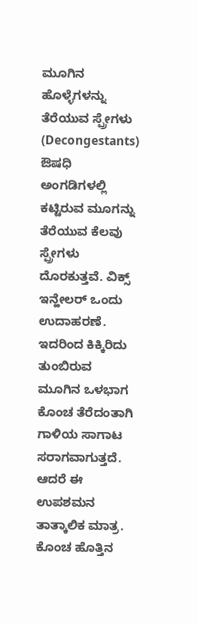ಮೂಗಿನ ಹೊಳ್ಳೆಗಳನ್ನು ತೆರೆಯುವ ಸ್ಪ್ರೇಗಳು (Decongestants)
ಔಷಧಿ ಅಂಗಡಿಗಳಲ್ಲಿ ಕಟ್ಟಿರುವ ಮೂಗನ್ನು ತೆರೆಯುವ ಕೆಲವು ಸ್ಪ್ರೇಗಳು ದೊರಕುತ್ತವೆ. ವಿಕ್ಸ್ ಇನ್ಹೇಲರ್ ಒಂದು ಉದಾಹರಣೆ. ಇದರಿಂದ ಕಿಕ್ಕಿರಿದು ತುಂಬಿರುವ ಮೂಗಿನ ಒಳಭಾಗ ಕೊಂಚ ತೆರೆದಂತಾಗಿ ಗಾಳಿಯ ಸಾಗಾಟ ಸರಾಗವಾಗುತ್ತದೆ. ಆದರೆ ಈ ಉಪಶಮನ ತಾತ್ಕಾಲಿಕ ಮಾತ್ರ. ಕೊಂಚ ಹೊತ್ತಿನ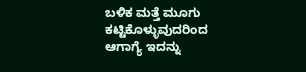ಬಳಿಕ ಮತ್ತೆ ಮೂಗು ಕಟ್ಟಿಕೊಳ್ಳುವುದರಿಂದ ಆಗಾಗ್ಯೆ ಇದನ್ನು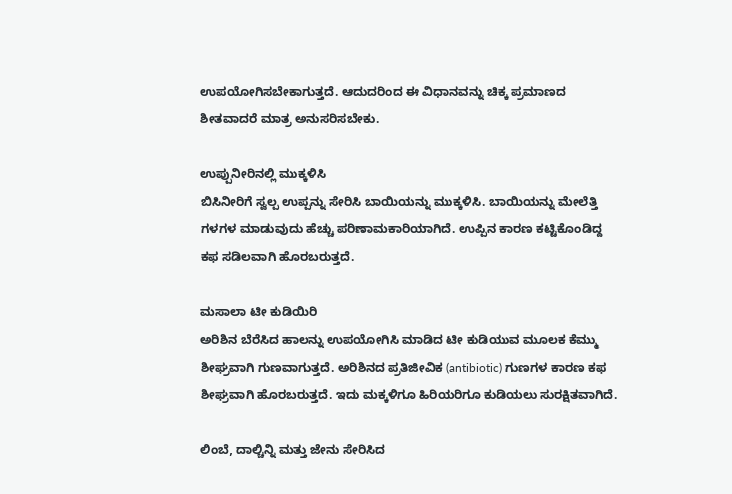ಉಪಯೋಗಿಸಬೇಕಾಗುತ್ತದೆ. ಆದುದರಿಂದ ಈ ವಿಧಾನವನ್ನು ಚಿಕ್ಕ ಪ್ರಮಾಣದ ಶೀತವಾದರೆ ಮಾತ್ರ ಅನುಸರಿಸಬೇಕು.

ಉಪ್ಪುನೀರಿನಲ್ಲಿ ಮುಕ್ಕಳಿಸಿ
ಬಿಸಿನೀರಿಗೆ ಸ್ವಲ್ಪ ಉಪ್ಪನ್ನು ಸೇರಿಸಿ ಬಾಯಿಯನ್ನು ಮುಕ್ಕಳಿಸಿ. ಬಾಯಿಯನ್ನು ಮೇಲೆತ್ತಿ ಗಳಗಳ ಮಾಡುವುದು ಹೆಚ್ಚು ಪರಿಣಾಮಕಾರಿಯಾಗಿದೆ. ಉಪ್ಪಿನ ಕಾರಣ ಕಟ್ಟಿಕೊಂಡಿದ್ದ ಕಫ ಸಡಿಲವಾಗಿ ಹೊರಬರುತ್ತದೆ.

ಮಸಾಲಾ ಟೀ ಕುಡಿಯಿರಿ
ಅರಿಶಿನ ಬೆರೆಸಿದ ಹಾಲನ್ನು ಉಪಯೋಗಿಸಿ ಮಾಡಿದ ಟೀ ಕುಡಿಯುವ ಮೂಲಕ ಕೆಮ್ಮು ಶೀಘ್ರವಾಗಿ ಗುಣವಾಗುತ್ತದೆ. ಅರಿಶಿನದ ಪ್ರತಿಜೀವಿಕ (antibiotic) ಗುಣಗಳ ಕಾರಣ ಕಫ ಶೀಘ್ರವಾಗಿ ಹೊರಬರುತ್ತದೆ. ಇದು ಮಕ್ಕಳಿಗೂ ಹಿರಿಯರಿಗೂ ಕುಡಿಯಲು ಸುರಕ್ಷಿತವಾಗಿದೆ.

ಲಿಂಬೆ, ದಾಲ್ಚಿನ್ನಿ ಮತ್ತು ಜೇನು ಸೇರಿಸಿದ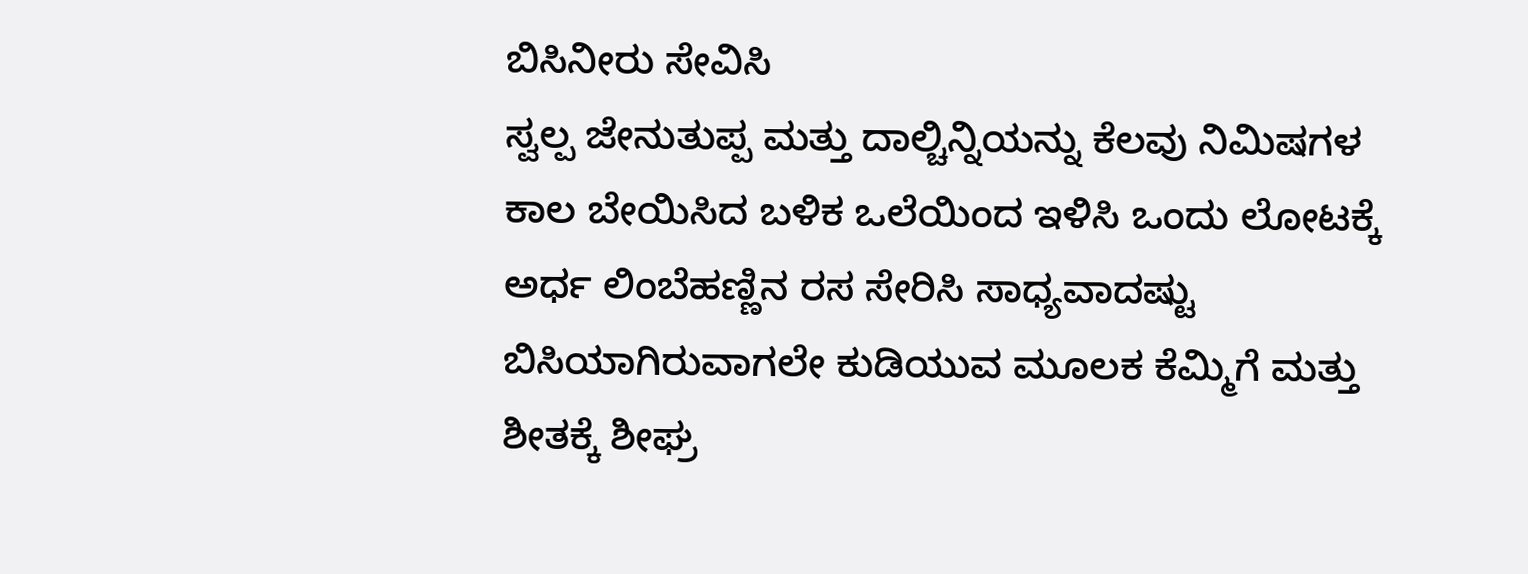ಬಿಸಿನೀರು ಸೇವಿಸಿ
ಸ್ವಲ್ಪ ಜೇನುತುಪ್ಪ ಮತ್ತು ದಾಲ್ಚಿನ್ನಿಯನ್ನು ಕೆಲವು ನಿಮಿಷಗಳ ಕಾಲ ಬೇಯಿಸಿದ ಬಳಿಕ ಒಲೆಯಿಂದ ಇಳಿಸಿ ಒಂದು ಲೋಟಕ್ಕೆ ಅರ್ಧ ಲಿಂಬೆಹಣ್ಣಿನ ರಸ ಸೇರಿಸಿ ಸಾಧ್ಯವಾದಷ್ಟು ಬಿಸಿಯಾಗಿರುವಾಗಲೇ ಕುಡಿಯುವ ಮೂಲಕ ಕೆಮ್ಮಿಗೆ ಮತ್ತು ಶೀತಕ್ಕೆ ಶೀಘ್ರ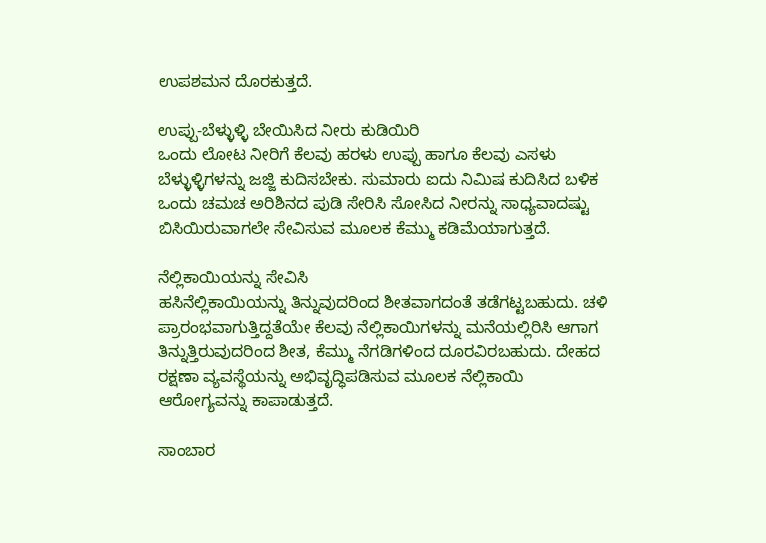ಉಪಶಮನ ದೊರಕುತ್ತದೆ.

ಉಪ್ಪು-ಬೆಳ್ಳುಳ್ಳಿ ಬೇಯಿಸಿದ ನೀರು ಕುಡಿಯಿರಿ
ಒಂದು ಲೋಟ ನೀರಿಗೆ ಕೆಲವು ಹರಳು ಉಪ್ಪು ಹಾಗೂ ಕೆಲವು ಎಸಳು ಬೆಳ್ಳುಳ್ಳಿಗಳನ್ನು ಜಜ್ಜಿ ಕುದಿಸಬೇಕು. ಸುಮಾರು ಐದು ನಿಮಿಷ ಕುದಿಸಿದ ಬಳಿಕ ಒಂದು ಚಮಚ ಅರಿಶಿನದ ಪುಡಿ ಸೇರಿಸಿ ಸೋಸಿದ ನೀರನ್ನು ಸಾಧ್ಯವಾದಷ್ಟು ಬಿಸಿಯಿರುವಾಗಲೇ ಸೇವಿಸುವ ಮೂಲಕ ಕೆಮ್ಮು ಕಡಿಮೆಯಾಗುತ್ತದೆ.

ನೆಲ್ಲಿಕಾಯಿಯನ್ನು ಸೇವಿಸಿ
ಹಸಿನೆಲ್ಲಿಕಾಯಿಯನ್ನು ತಿನ್ನುವುದರಿಂದ ಶೀತವಾಗದಂತೆ ತಡೆಗಟ್ಟಬಹುದು. ಚಳಿ ಪ್ರಾರಂಭವಾಗುತ್ತಿದ್ದತೆಯೇ ಕೆಲವು ನೆಲ್ಲಿಕಾಯಿಗಳನ್ನು ಮನೆಯಲ್ಲಿರಿಸಿ ಆಗಾಗ ತಿನ್ನುತ್ತಿರುವುದರಿಂದ ಶೀತ, ಕೆಮ್ಮು ನೆಗಡಿಗಳಿಂದ ದೂರವಿರಬಹುದು. ದೇಹದ ರಕ್ಷಣಾ ವ್ಯವಸ್ಥೆಯನ್ನು ಅಭಿವೃದ್ಧಿಪಡಿಸುವ ಮೂಲಕ ನೆಲ್ಲಿಕಾಯಿ ಆರೋಗ್ಯವನ್ನು ಕಾಪಾಡುತ್ತದೆ.

ಸಾಂಬಾರ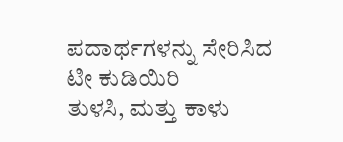ಪದಾರ್ಥಗಳನ್ನು ಸೇರಿಸಿದ ಟೀ ಕುಡಿಯಿರಿ
ತುಳಸಿ, ಮತ್ತು ಕಾಳು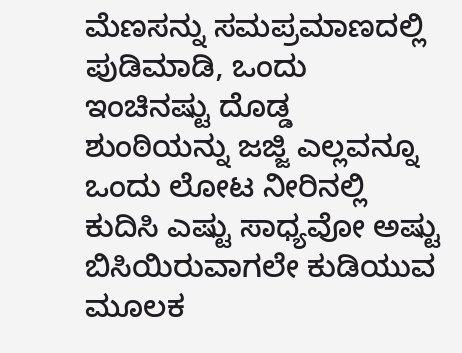ಮೆಣಸನ್ನು ಸಮಪ್ರಮಾಣದಲ್ಲಿ ಪುಡಿಮಾಡಿ, ಒಂದು ಇಂಚಿನಷ್ಟು ದೊಡ್ಡ ಶುಂಠಿಯನ್ನು ಜಜ್ಜಿ ಎಲ್ಲವನ್ನೂ ಒಂದು ಲೋಟ ನೀರಿನಲ್ಲಿ ಕುದಿಸಿ ಎಷ್ಟು ಸಾಧ್ಯವೋ ಅಷ್ಟು ಬಿಸಿಯಿರುವಾಗಲೇ ಕುಡಿಯುವ ಮೂಲಕ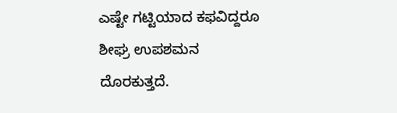ಎಷ್ಟೇ ಗಟ್ಟಿಯಾದ ಕಫವಿದ್ದರೂ ಶೀಘ್ರ ಉಪಶಮನ ದೊರಕುತ್ತದೆ.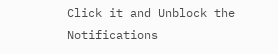Click it and Unblock the Notifications